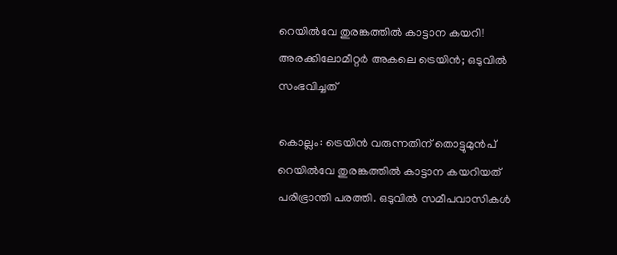റെയില്‍വേ തുരങ്കത്തില്‍ കാട്ടാന കയറി! അരക്കിലോമീറ്റര്‍ അകലെ ട്രെയിന്‍; ഒടുവില്‍ സംഭവിച്ചത്

കൊല്ലം: ട്രെയിന്‍ വരുന്നതിന് തൊട്ടുമുന്‍പ് റെയില്‍വേ തുരങ്കത്തില്‍ കാട്ടാന കയറിയത് പരിഭ്രാന്തി പരത്തി. ഒടുവില്‍ സമീപവാസികള്‍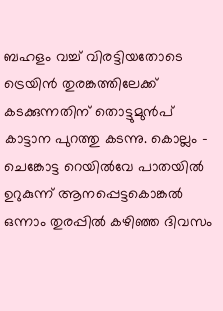ബഹളം വച്ച് വിരട്ടിയതോടെ ട്രെയിന്‍ തുരങ്കത്തിലേക്ക് കടക്കുന്നതിന് തൊട്ടുമുന്‍പ് കാട്ടാന പുറത്തു കടന്നു. കൊല്ലം – ചെങ്കോട്ട റെയില്‍വേ പാതയില്‍ ഉറുകുന്ന് ആനപ്പെട്ടകൊങ്കല്‍ ഒന്നാം തുരപ്പില്‍ കഴിഞ്ഞ ദിവസം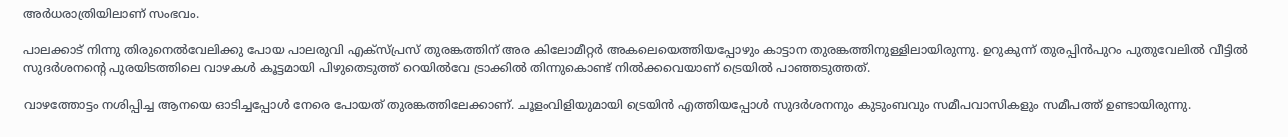അര്‍ധരാത്രിയിലാണ് സംഭവം.

പാലക്കാട് നിന്നു തിരുനെല്‍വേലിക്കു പോയ പാലരുവി എക്‌സ്പ്രസ് തുരങ്കത്തിന് അര കിലോമീറ്റര്‍ അകലെയെത്തിയപ്പോഴും കാട്ടാന തുരങ്കത്തിനുള്ളിലായിരുന്നു. ഉറുകുന്ന് തുരപ്പിന്‍പുറം പുതുവേലില്‍ വീട്ടില്‍ സുദര്‍ശനന്റെ പുരയിടത്തിലെ വാഴകള്‍ കൂട്ടമായി പിഴുതെടുത്ത് റെയില്‍വേ ട്രാക്കില്‍ തിന്നുകൊണ്ട് നില്‍ക്കവെയാണ് ട്രെയില്‍ പാഞ്ഞടുത്തത്.

വാഴത്തോട്ടം നശിപ്പിച്ച ആനയെ ഓടിച്ചപ്പോള്‍ നേരെ പോയത് തുരങ്കത്തിലേക്കാണ്. ചൂളംവിളിയുമായി ട്രെയിന്‍ എത്തിയപ്പോള്‍ സുദര്‍ശനനും കുടുംബവും സമീപവാസികളും സമീപത്ത് ഉണ്ടായിരുന്നു.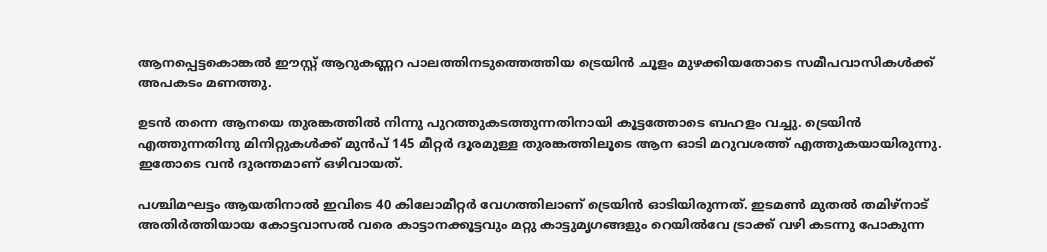ആനപ്പെട്ടകൊങ്കല്‍ ഈസ്റ്റ് ആറുകണ്ണറ പാലത്തിനടുത്തെത്തിയ ട്രെയിന്‍ ചൂളം മുഴക്കിയതോടെ സമീപവാസികള്‍ക്ക് അപകടം മണത്തു.

ഉടന്‍ തന്നെ ആനയെ തുരങ്കത്തില്‍ നിന്നു പുറത്തുകടത്തുന്നതിനായി കൂട്ടത്തോടെ ബഹളം വച്ചു. ട്രെയിന്‍ എത്തുന്നതിനു മിനിറ്റുകള്‍ക്ക് മുന്‍പ് 145 മീറ്റര്‍ ദൂരമുള്ള തുരങ്കത്തിലൂടെ ആന ഓടി മറുവശത്ത് എത്തുകയായിരുന്നു. ഇതോടെ വന്‍ ദുരന്തമാണ് ഒഴിവായത്.

പശ്ചിമഘട്ടം ആയതിനാല്‍ ഇവിടെ 40 കിലോമീറ്റര്‍ വേഗത്തിലാണ് ട്രെയിന്‍ ഓടിയിരുന്നത്. ഇടമണ്‍ മുതല്‍ തമിഴ്‌നാട് അതിര്‍ത്തിയായ കോട്ടവാസല്‍ വരെ കാട്ടാനക്കൂട്ടവും മറ്റു കാട്ടുമൃഗങ്ങളും റെയില്‍വേ ട്രാക്ക് വഴി കടന്നു പോകുന്ന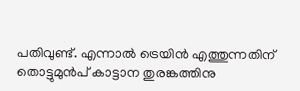പതിവുണ്ട്. എന്നാല്‍ ട്രെയിന്‍ എത്തുന്നതിന് തൊട്ടുമുന്‍പ് കാട്ടാന തുരങ്കത്തിനു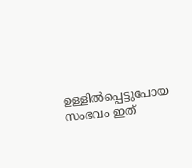ഉള്ളില്‍പ്പെട്ടുപോയ സംഭവം ഇത്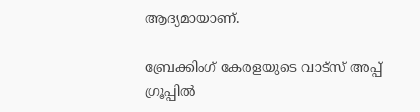ആദ്യമായാണ്.

ബ്രേക്കിംഗ് കേരളയുടെ വാട്സ് അപ്പ് ഗ്രൂപ്പിൽ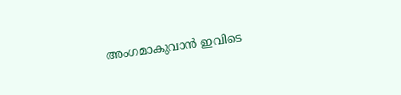അംഗമാകുവാൻ ഇവിടെ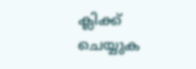ക്ലിക്ക് ചെയ്യുക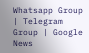Whatsapp Group | Telegram Group | Google News